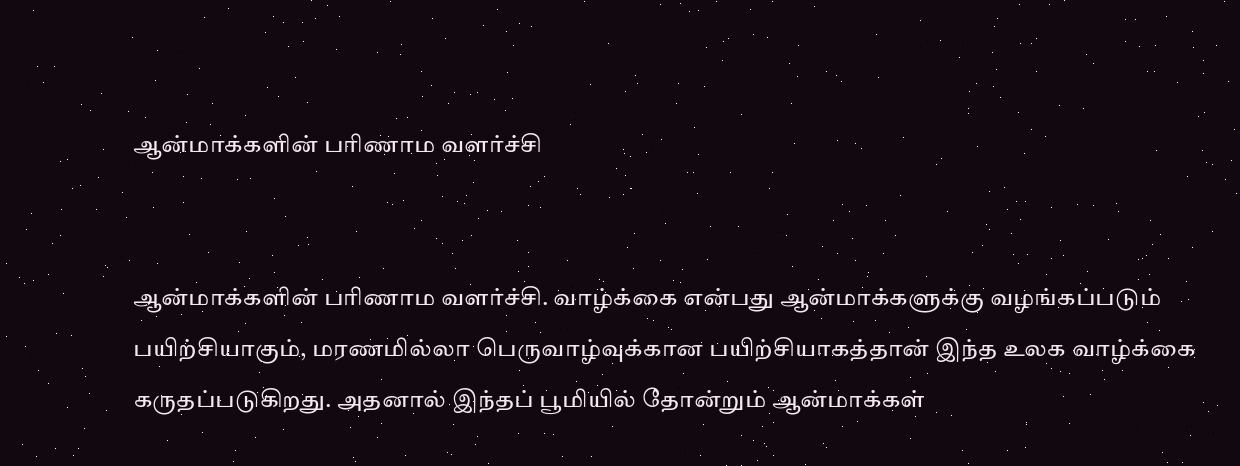ஆன்மாக்களின் பரிணாம வளர்ச்சி


ஆன்மாக்களின் பரிணாம வளர்ச்சி. வாழ்க்கை என்பது ஆன்மாக்களுக்கு வழங்கப்படும் பயிற்சியாகும், மரணமில்லா பெருவாழ்வுக்கான பயிற்சியாகத்தான் இந்த உலக வாழ்க்கை கருதப்படுகிறது. அதனால் இந்தப் பூமியில் தோன்றும் ஆன்மாக்கள்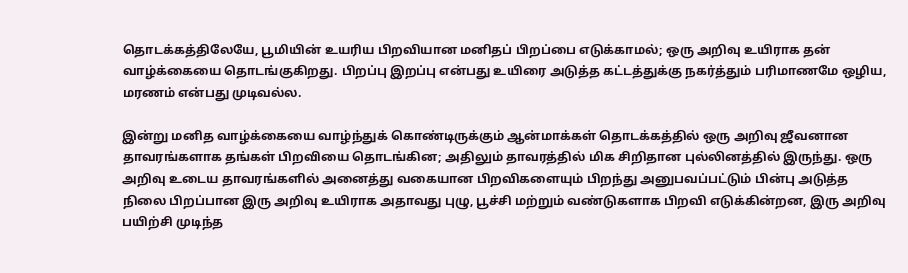தொடக்கத்திலேயே, பூமியின் உயரிய பிறவியான மனிதப் பிறப்பை எடுக்காமல்; ஒரு அறிவு உயிராக தன் வாழ்க்கையை தொடங்குகிறது. பிறப்பு இறப்பு என்பது உயிரை அடுத்த கட்டத்துக்கு நகர்த்தும் பரிமாணமே ஒழிய, மரணம் என்பது முடிவல்ல.

இன்று மனித வாழ்க்கையை வாழ்ந்துக் கொண்டிருக்கும் ஆன்மாக்கள் தொடக்கத்தில் ஒரு அறிவு ஜீவனான தாவரங்களாக தங்கள் பிறவியை தொடங்கின; அதிலும் தாவரத்தில் மிக சிறிதான புல்லினத்தில் இருந்து. ஒரு அறிவு உடைய தாவரங்களில் அனைத்து வகையான பிறவிகளையும் பிறந்து அனுபவப்பட்டும் பின்பு அடுத்த நிலை பிறப்பான இரு அறிவு உயிராக அதாவது புழு, பூச்சி மற்றும் வண்டுகளாக பிறவி எடுக்கின்றன, இரு அறிவு பயிற்சி முடிந்த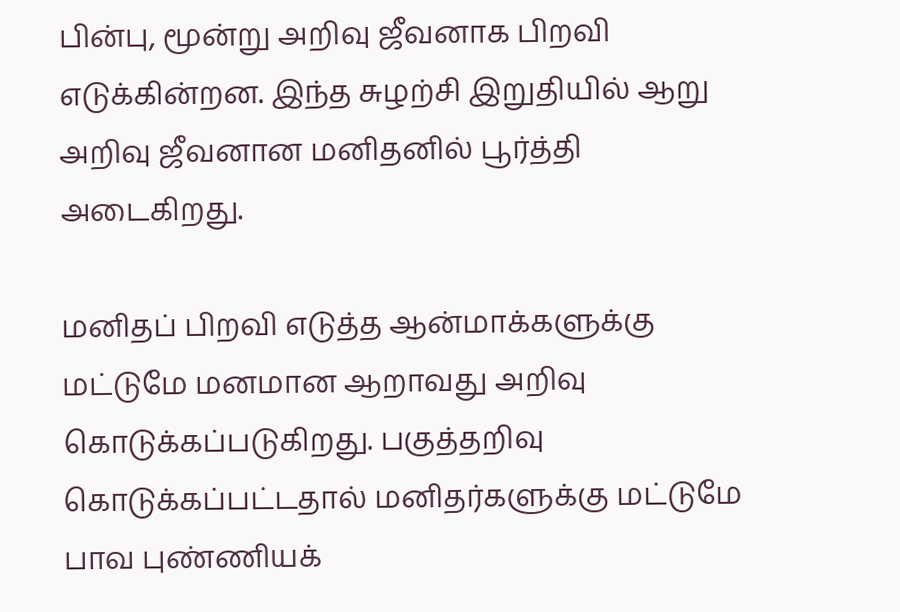பின்பு, மூன்று அறிவு ஜீவனாக பிறவி எடுக்கின்றன. இந்த சுழற்சி இறுதியில் ஆறு அறிவு ஜீவனான மனிதனில் பூர்த்தி அடைகிறது.

மனிதப் பிறவி எடுத்த ஆன்மாக்களுக்கு மட்டுமே மனமான ஆறாவது அறிவு கொடுக்கப்படுகிறது. பகுத்தறிவு கொடுக்கப்பட்டதால் மனிதர்களுக்கு மட்டுமே பாவ புண்ணியக்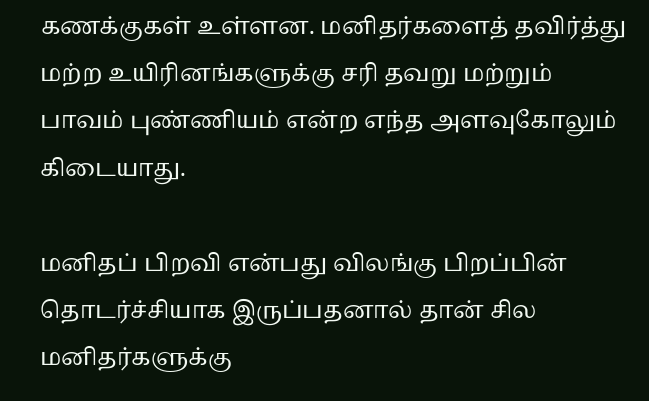கணக்குகள் உள்ளன. மனிதர்களைத் தவிர்த்து மற்ற உயிரினங்களுக்கு சரி தவறு மற்றும் பாவம் புண்ணியம் என்ற எந்த அளவுகோலும் கிடையாது.

மனிதப் பிறவி என்பது விலங்கு பிறப்பின் தொடர்ச்சியாக இருப்பதனால் தான் சில மனிதர்களுக்கு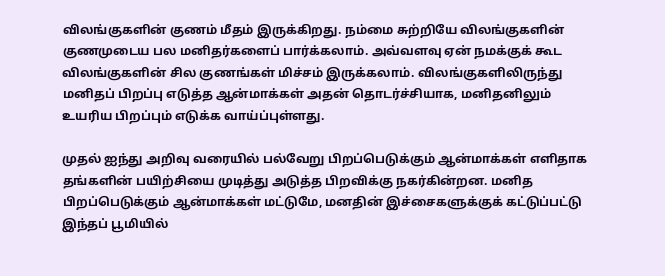விலங்குகளின் குணம் மீதம் இருக்கிறது. நம்மை சுற்றியே விலங்குகளின் குணமுடைய பல மனிதர்களைப் பார்க்கலாம். அவ்வளவு ஏன் நமக்குக் கூட விலங்குகளின் சில குணங்கள் மிச்சம் இருக்கலாம். விலங்குகளிலிருந்து மனிதப் பிறப்பு எடுத்த ஆன்மாக்கள் அதன் தொடர்ச்சியாக, மனிதனிலும் உயரிய பிறப்பும் எடுக்க வாய்ப்புள்ளது.

முதல் ஐந்து அறிவு வரையில் பல்வேறு பிறப்பெடுக்கும் ஆன்மாக்கள் எளிதாக தங்களின் பயிற்சியை முடித்து அடுத்த பிறவிக்கு நகர்கின்றன. மனித பிறப்பெடுக்கும் ஆன்மாக்கள் மட்டுமே, மனதின் இச்சைகளுக்குக் கட்டுப்பட்டு இந்தப் பூமியில்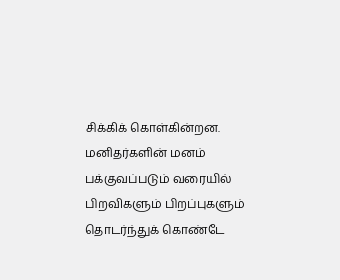சிக்கிக் கொள்கின்றன. மனிதர்களின் மனம் பக்குவப்படும் வரையில் பிறவிகளும் பிறப்புகளும் தொடர்ந்துக் கொண்டே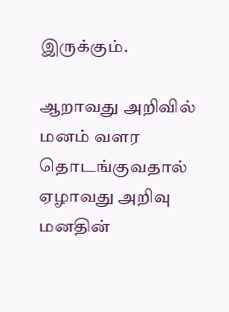இருக்கும்.

ஆறாவது அறிவில் மனம் வளர தொடங்குவதால் ஏழாவது அறிவு மனதின்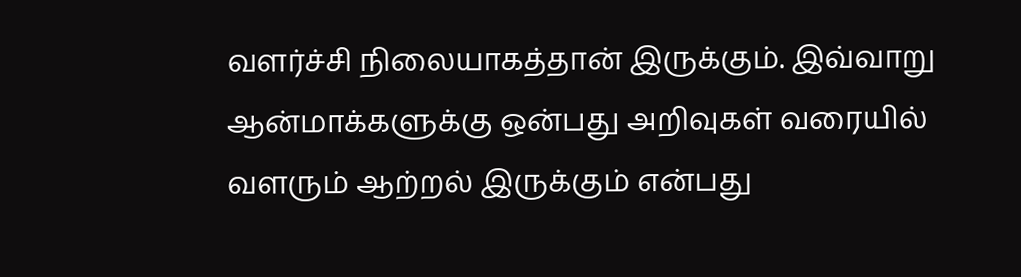வளர்ச்சி நிலையாகத்தான் இருக்கும். இவ்வாறு ஆன்மாக்களுக்கு ஒன்பது அறிவுகள் வரையில் வளரும் ஆற்றல் இருக்கும் என்பது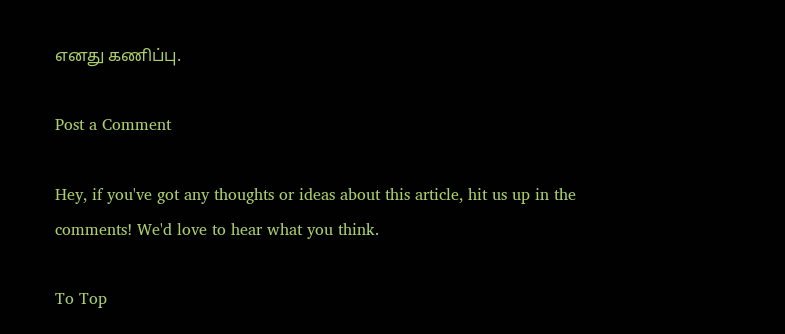எனது கணிப்பு.

Post a Comment

Hey, if you've got any thoughts or ideas about this article, hit us up in the comments! We'd love to hear what you think.

To Top